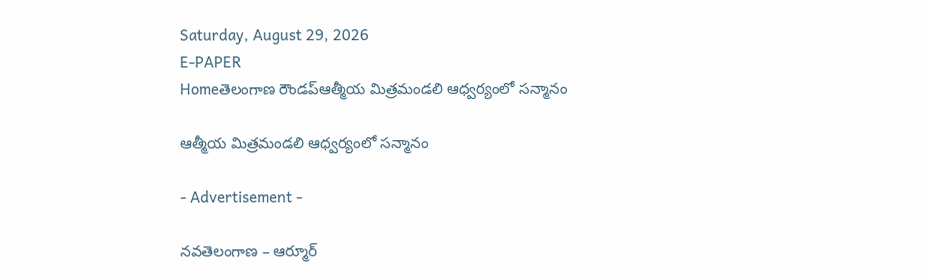Saturday, August 29, 2026
E-PAPER
Homeతెలంగాణ రౌండప్ఆత్మీయ మిత్రమండలి ఆధ్వర్యంలో సన్మానం

ఆత్మీయ మిత్రమండలి ఆధ్వర్యంలో సన్మానం

- Advertisement -

నవతెలంగాణ – ఆర్మూర్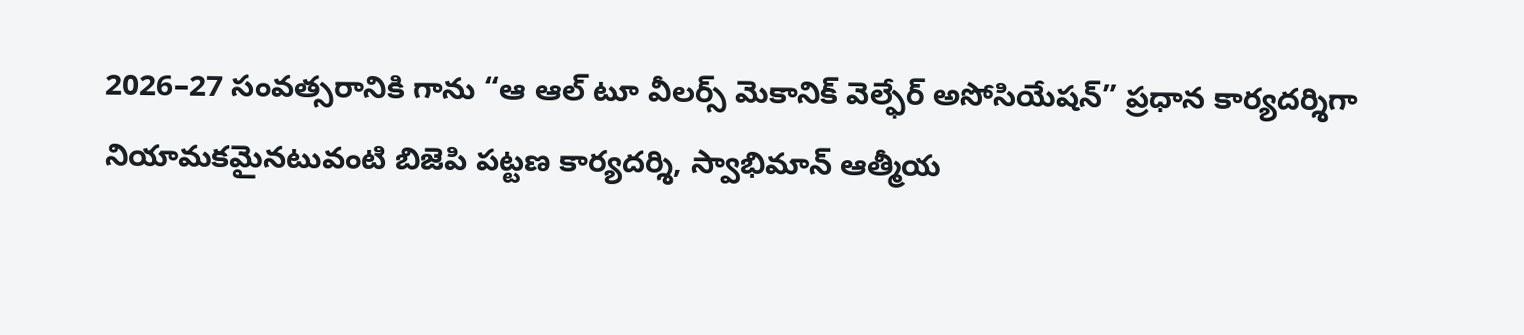2026–27 సంవత్సరానికి గాను “ఆ ఆల్ టూ వీలర్స్ మెకానిక్ వెల్ఫేర్ అసోసియేషన్” ప్రధాన కార్యదర్శిగా నియామకమైనటువంటి బిజెపి పట్టణ కార్యదర్శి, స్వాభిమాన్ ఆత్మీయ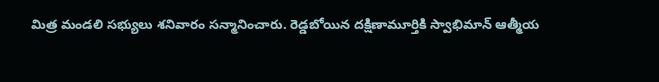మిత్ర మండలి సభ్యులు శనివారం సన్మానించారు. రెడ్డబోయిన దక్షిణామూర్తికి స్వాభిమాన్ ఆత్మీయ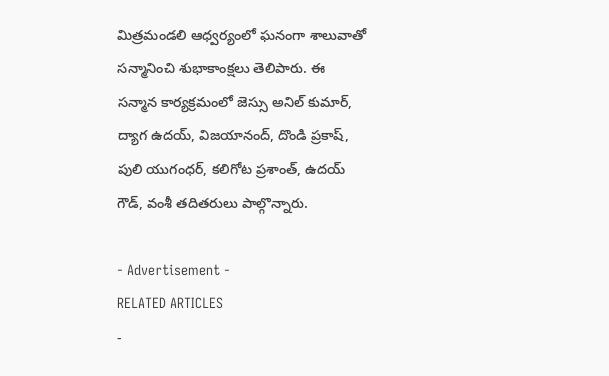మిత్రమండలి ఆధ్వర్యంలో ఘనంగా శాలువాతో సన్మానించి శుభాకాంక్షలు తెలిపారు. ఈ సన్మాన కార్యక్రమంలో జెస్సు అనిల్ కుమార్, ద్యాగ ఉదయ్, విజయానంద్, దొండి ప్రకాష్, పులి యుగంధర్, కలిగోట ప్రశాంత్, ఉదయ్ గౌడ్, వంశీ తదితరులు పాల్గొన్నారు.

- Advertisement -
RELATED ARTICLES
-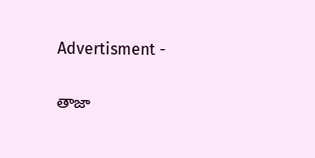Advertisment -

తాజా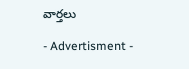వార్తలు

- Advertisment -